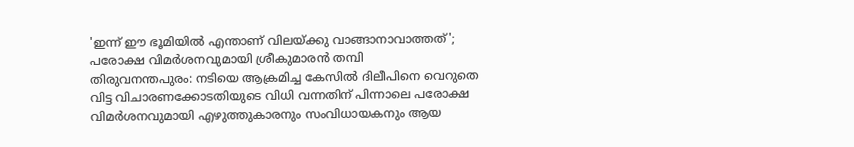'ഇന്ന് ഈ ഭൂമിയിൽ എന്താണ് വിലയ്ക്കു വാങ്ങാനാവാത്തത്'; പരോക്ഷ വിമർശനവുമായി ശ്രീകുമാരൻ തമ്പി
തിരുവനന്തപുരം: നടിയെ ആക്രമിച്ച കേസിൽ ദിലീപിനെ വെറുതെ വിട്ട വിചാരണക്കോടതിയുടെ വിധി വന്നതിന് പിന്നാലെ പരോക്ഷ വിമർശനവുമായി എഴുത്തുകാരനും സംവിധായകനും ആയ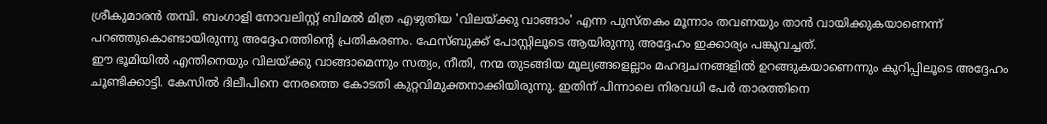ശ്രീകുമാരൻ തമ്പി. ബംഗാളി നോവലിസ്റ്റ് ബിമൽ മിത്ര എഴുതിയ 'വിലയ്ക്കു വാങ്ങാം' എന്ന പുസ്തകം മൂന്നാം തവണയും താൻ വായിക്കുകയാണെന്ന് പറഞ്ഞുകൊണ്ടായിരുന്നു അദ്ദേഹത്തിന്റെ പ്രതികരണം. ഫേസ്ബുക്ക് പോസ്റ്റിലൂടെ ആയിരുന്നു അദ്ദേഹം ഇക്കാര്യം പങ്കുവച്ചത്.
ഈ ഭൂമിയിൽ എന്തിനെയും വിലയ്ക്കു വാങ്ങാമെന്നും സത്യം, നീതി, നന്മ തുടങ്ങിയ മൂല്യങ്ങളെല്ലാം മഹദ്വചനങ്ങളിൽ ഉറങ്ങുകയാണെന്നും കുറിപ്പിലൂടെ അദ്ദേഹം ചൂണ്ടിക്കാട്ടി. കേസിൽ ദിലീപിനെ നേരത്തെ കോടതി കുറ്റവിമുക്തനാക്കിയിരുന്നു. ഇതിന് പിന്നാലെ നിരവധി പേർ താരത്തിനെ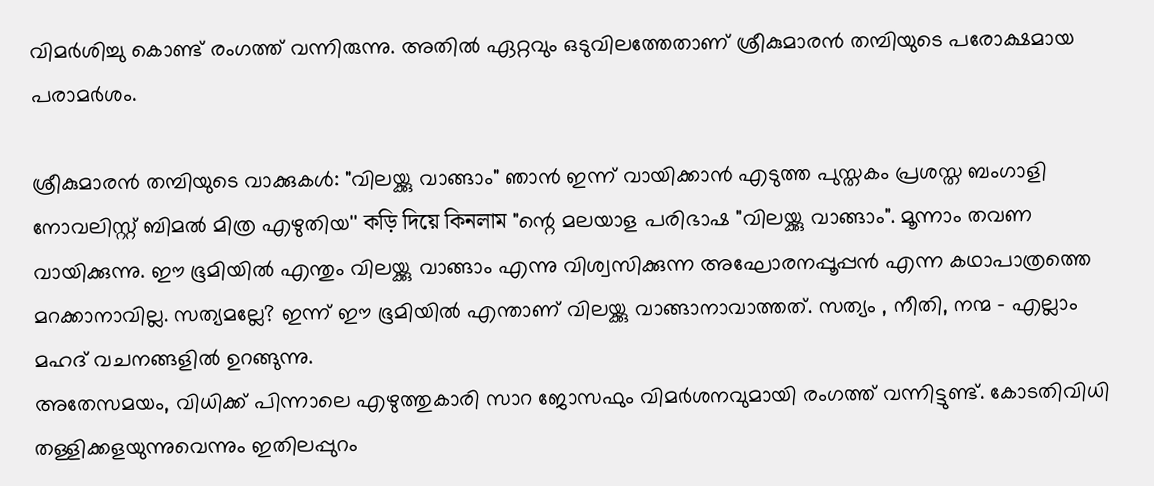വിമർശിച്ചു കൊണ്ട് രംഗത്ത് വന്നിരുന്നു. അതിൽ ഏറ്റവും ഒടുവിലത്തേതാണ് ശ്രീകുമാരൻ തമ്പിയുടെ പരോക്ഷമായ പരാമർശം.

ശ്രീകുമാരൻ തമ്പിയുടെ വാക്കുകൾ: "വിലയ്ക്കു വാങ്ങാം" ഞാൻ ഇന്ന് വായിക്കാൻ എടുത്ത പുസ്തകം പ്രശസ്ത ബംഗാളി നോവലിസ്റ്റ് ബിമൽ മിത്ര എഴുതിയ'' কড়ি দিয়ে কিনলাম "ന്റെ മലയാള പരിഭാഷ "വിലയ്ക്കു വാങ്ങാം". മൂന്നാം തവണ വായിക്കുന്നു. ഈ ഭൂമിയിൽ എന്തും വിലയ്ക്കു വാങ്ങാം എന്നു വിശ്വസിക്കുന്ന അഘോരനപ്പൂപ്പൻ എന്ന കഥാപാത്രത്തെ മറക്കാനാവില്ല. സത്യമല്ലേ? ഇന്ന് ഈ ഭൂമിയിൽ എന്താണ് വിലയ്ക്കു വാങ്ങാനാവാത്തത്. സത്യം , നീതി, നന്മ - എല്ലാം മഹദ് വചനങ്ങളിൽ ഉറങ്ങുന്നു.
അതേസമയം, വിധിക്ക് പിന്നാലെ എഴുത്തുകാരി സാറ ജോസഫും വിമർശനവുമായി രംഗത്ത് വന്നിട്ടുണ്ട്. കോടതിവിധി തള്ളിക്കളയുന്നുവെന്നും ഇതിലപ്പുറം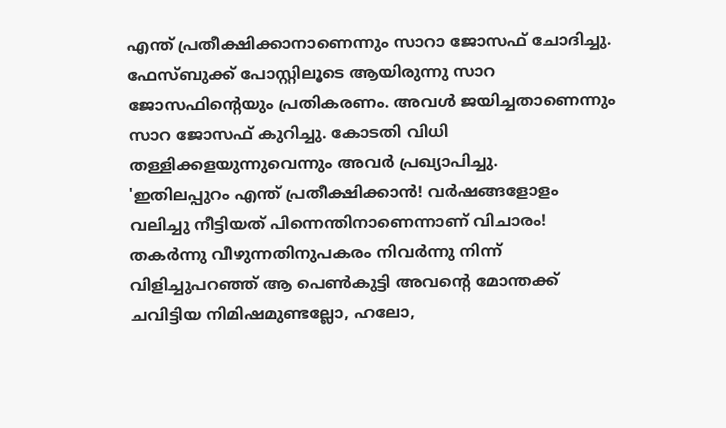എന്ത് പ്രതീക്ഷിക്കാനാണെന്നും സാറാ ജോസഫ് ചോദിച്ചു. ഫേസ്ബുക്ക് പോസ്റ്റിലൂടെ ആയിരുന്നു സാറ ജോസഫിന്റെയും പ്രതികരണം. അവൾ ജയിച്ചതാണെന്നും സാറ ജോസഫ് കുറിച്ചു. കോടതി വിധി തള്ളിക്കളയുന്നുവെന്നും അവർ പ്രഖ്യാപിച്ചു.
'ഇതിലപ്പുറം എന്ത് പ്രതീക്ഷിക്കാൻ! വർഷങ്ങളോളം വലിച്ചു നീട്ടിയത് പിന്നെന്തിനാണെന്നാണ് വിചാരം! തകർന്നു വീഴുന്നതിനുപകരം നിവർന്നു നിന്ന് വിളിച്ചുപറഞ്ഞ് ആ പെൺകുട്ടി അവന്റെ മോന്തക്ക് ചവിട്ടിയ നിമിഷമുണ്ടല്ലോ, ഹലോ,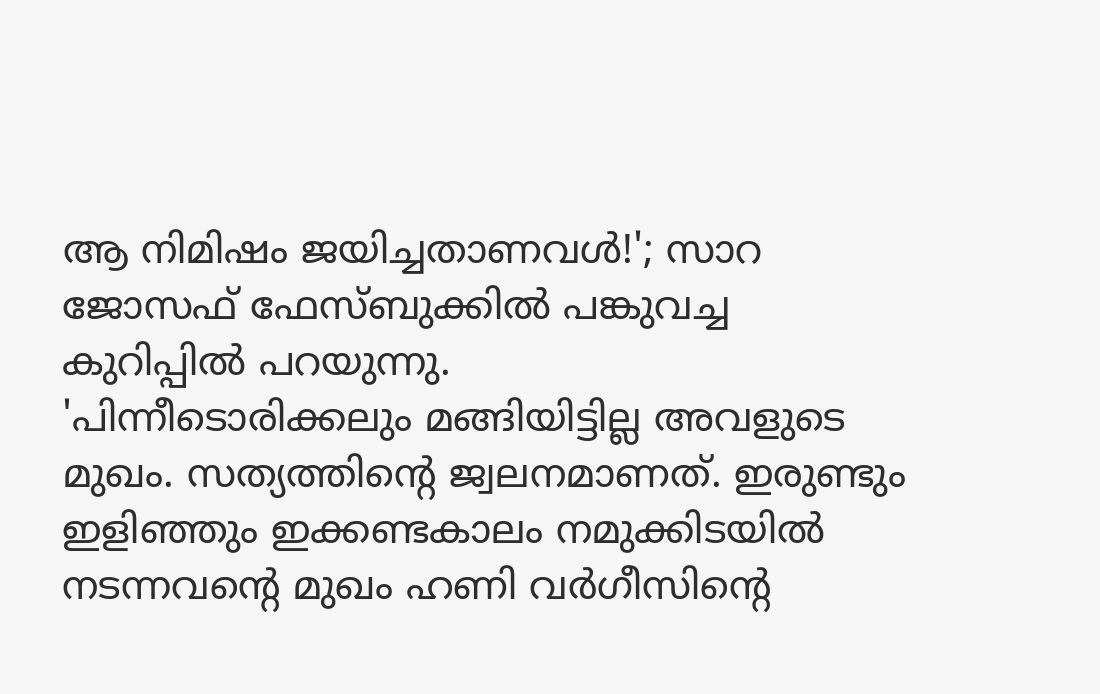ആ നിമിഷം ജയിച്ചതാണവൾ!'; സാറ ജോസഫ് ഫേസ്ബുക്കിൽ പങ്കുവച്ച കുറിപ്പിൽ പറയുന്നു.
'പിന്നീടൊരിക്കലും മങ്ങിയിട്ടില്ല അവളുടെ മുഖം. സത്യത്തിന്റെ ജ്വലനമാണത്. ഇരുണ്ടും ഇളിഞ്ഞും ഇക്കണ്ടകാലം നമുക്കിടയിൽ നടന്നവന്റെ മുഖം ഹണി വർഗീസിന്റെ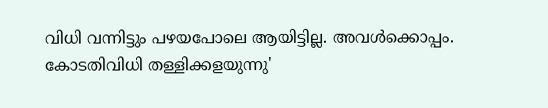വിധി വന്നിട്ടും പഴയപോലെ ആയിട്ടില്ല. അവൾക്കൊപ്പം. കോടതിവിധി തള്ളിക്കളയുന്നു'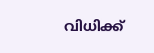വിധിക്ക്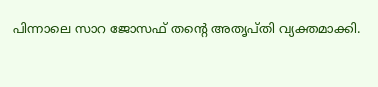പിന്നാലെ സാറ ജോസഫ് തന്റെ അതൃപ്തി വ്യക്തമാക്കി.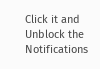Click it and Unblock the Notifications